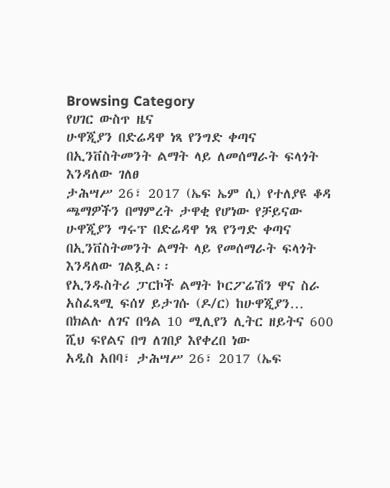Browsing Category
የሀገር ውስጥ ዜና
ሁዋጂያን በድሬዳዋ ነጻ የንግድ ቀጣና በኢንቨስትመንት ልማት ላይ ለመሰማራት ፍላጎት እንዳለው ገለፀ
ታሕሣሥ 26፣ 2017 (ኤፍ ኤም ሲ) የተለያዩ ቆዳ ጫማዎችን በማምረት ታዋቂ የሆነው የቻይናው ሁዋጂያን ግሩፕ በድሬዳዋ ነጻ የንግድ ቀጣና በኢንቨስትመንት ልማት ላይ የመሰማራት ፍላጎት እንዳለው ገልጿል፡፡
የኢንዱስትሪ ፓርኮች ልማት ኮርፖሬሽን ዋና ስራ አስፈጻሚ ፍሰሃ ይታገሱ (ዶ/ር) ከሁዋጂያን…
በክልሉ ለገና በዓል 10 ሚሊየን ሊትር ዘይትና 600 ሺህ ፍየልና በግ ለገበያ እየቀረበ ነው
አዲስ አበባ፣ ታሕሣሥ 26፣ 2017 (ኤፍ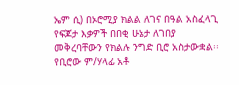ኤም ሲ) በኦሮሚያ ክልል ለገና በዓል አስፈላጊ የፍጆታ እቃዎች በበቂ ሁኔታ ለገበያ መቅረባቸውን የክልሉ ንግድ ቢሮ አስታውቋል፡፡
የቢሮው ም/ሃላፊ አቶ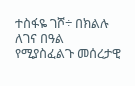ተስፋዬ ገሾ÷ በክልሉ ለገና በዓል የሚያስፈልጉ መሰረታዊ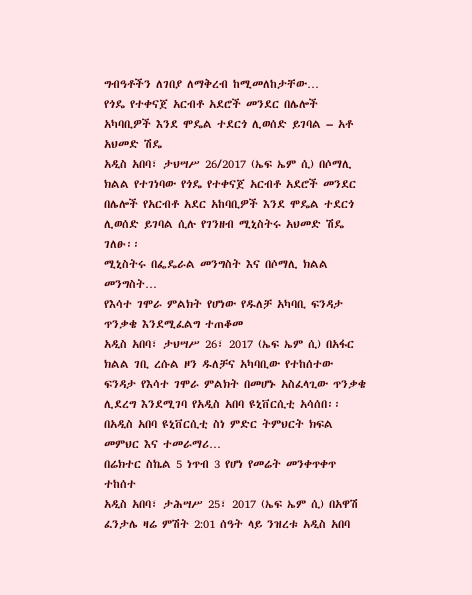ግብዓቶችን ለገበያ ለማቅረብ ከሚመለከታቸው…
የጎዴ የተቀናጀ አርብቶ አደሮች መንደር በሌሎች አካባቢዎች እንደ ሞዴል ተደርጎ ሊወሰድ ይገባል – አቶ አህመድ ሽዴ
አዲስ አበባ፣ ታህሣሥ 26/2017 (ኤፍ ኤም ሲ) በሶማሊ ክልል የተገነባው የጎዴ የተቀናጀ አርብቶ አደሮች መንደር በሌሎች የአርብቶ አደር አከባቢዎች እንደ ሞዴል ተደርጎ ሊወሰድ ይገባል ሲሉ የገንዘብ ሚኒስትሩ አህመድ ሽዴ ገለፁ፡፡
ሚኒስትሩ በፌዴራል መንግስት እና በሶማሊ ክልል መንግስት…
የእሳተ ገሞራ ምልክት የሆነው የዱለቻ አካባቢ ፍንዳታ ጥንቃቄ እንደሚፈልግ ተጠቆመ
አዲስ አበባ፣ ታህሣሥ 26፣ 2017 (ኤፍ ኤም ሲ) በአፋር ክልል ገቢ ረሱል ዞን ዱለቻና አካባቢው የተከሰተው ፍንዳታ የእሳተ ገሞራ ምልክት በመሆኑ አስፈላጊው ጥንቃቄ ሊደረግ እንደሚገባ የአዲስ አበባ ዩኒቨርሲቲ አሳሰበ፡፡
በአዲስ አበባ ዩኒቨርሲቲ ስነ ምድር ትምህርት ክፍል መምህር እና ተመራማሪ…
በሬክተር ስኬል 5 ነጥብ 3 የሆነ የመሬት መንቀጥቀጥ ተከሰተ
አዲስ አበባ፣ ታሕሣሥ 25፣ 2017 (ኤፍ ኤም ሲ) በአዋሽ ፈንታሌ ዛሬ ምሽት 2:01 ሰዓት ላይ ንዝረቱ አዲስ አበባ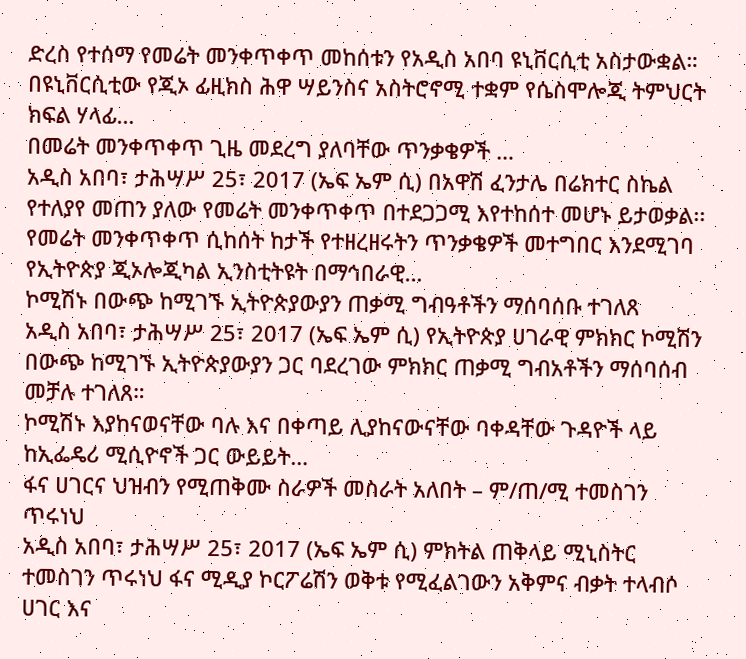ድረስ የተሰማ የመሬት መንቀጥቀጥ መከሰቱን የአዲስ አበባ ዩኒቨርሲቲ አስታውቋል።
በዩኒቨርሲቲው የጂኦ ፊዚክስ ሕዋ ሣይንስና አስትሮኖሚ ተቋም የሴስሞሎጂ ትምህርት ክፍል ሃላፊ…
በመሬት መንቀጥቀጥ ጊዜ መደረግ ያለባቸው ጥንቃቄዎች …
አዲስ አበባ፣ ታሕሣሥ 25፣ 2017 (ኤፍ ኤም ሲ) በአዋሽ ፈንታሌ በሬክተር ስኬል የተለያየ መጠን ያለው የመሬት መንቀጥቀጥ በተደጋጋሚ እየተከሰተ መሆኑ ይታወቃል፡፡
የመሬት መንቀጥቀጥ ሲከሰት ከታች የተዘረዘሩትን ጥንቃቄዎች መተግበር እንደሚገባ የኢትዮጵያ ጂኦሎጂካል ኢንስቲትዩት በማኅበራዊ…
ኮሚሽኑ በውጭ ከሚገኙ ኢትዮጵያውያን ጠቃሚ ግብዓቶችን ማሰባሰቡ ተገለጸ
አዲስ አበባ፣ ታሕሣሥ 25፣ 2017 (ኤፍ ኤም ሲ) የኢትዮጵያ ሀገራዊ ምክክር ኮሚሽን በውጭ ከሚገኙ ኢትዮጵያውያን ጋር ባደረገው ምክክር ጠቃሚ ግብአቶችን ማሰባሰብ መቻሉ ተገለጸ።
ኮሚሽኑ እያከናወናቸው ባሉ እና በቀጣይ ሊያከናውናቸው ባቀዳቸው ጉዳዮች ላይ ከኢፌዴሪ ሚሲዮኖች ጋር ውይይት…
ፋና ሀገርና ህዝብን የሚጠቅሙ ስራዎች መስራት አለበት – ም/ጠ/ሚ ተመስገን ጥሩነህ
አዲስ አበባ፣ ታሕሣሥ 25፣ 2017 (ኤፍ ኤም ሲ) ምክትል ጠቅላይ ሚኒስትር ተመስገን ጥሩነህ ፋና ሚዲያ ኮርፖሬሽን ወቅቱ የሚፈልገውን አቅምና ብቃት ተላብሶ ሀገር እና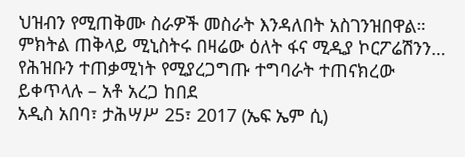ህዝብን የሚጠቅሙ ስራዎች መስራት እንዳለበት አስገንዝበዋል።
ምክትል ጠቅላይ ሚኒስትሩ በዛሬው ዕለት ፋና ሚዲያ ኮርፖሬሽንን…
የሕዝቡን ተጠቃሚነት የሚያረጋግጡ ተግባራት ተጠናክረው ይቀጥላሉ – አቶ አረጋ ከበደ
አዲስ አበባ፣ ታሕሣሥ 25፣ 2017 (ኤፍ ኤም ሲ)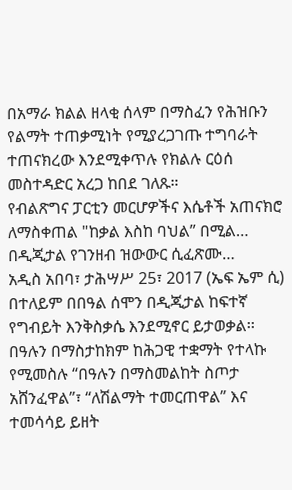በአማራ ክልል ዘላቂ ሰላም በማስፈን የሕዝቡን የልማት ተጠቃሚነት የሚያረጋገጡ ተግባራት ተጠናክረው እንደሚቀጥሉ የክልሉ ርዕሰ መስተዳድር አረጋ ከበደ ገለጹ።
የብልጽግና ፓርቲን መርሆዎችና እሴቶች አጠናክሮ ለማስቀጠል "ከቃል እስከ ባህል” በሚል…
በዲጂታል የገንዘብ ዝውውር ሲፈጽሙ…
አዲስ አበባ፣ ታሕሣሥ 25፣ 2017 (ኤፍ ኤም ሲ) በተለይም በበዓል ሰሞን በዲጂታል ከፍተኛ የግብይት እንቅስቃሴ እንደሚኖር ይታወቃል፡፡
በዓሉን በማስታከክም ከሕጋዊ ተቋማት የተላኩ የሚመስሉ “በዓሉን በማስመልከት ስጦታ አሸንፈዋል”፣ “ለሽልማት ተመርጠዋል” እና ተመሳሳይ ይዘት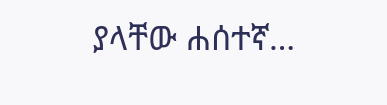ያላቸው ሐሰተኛ…